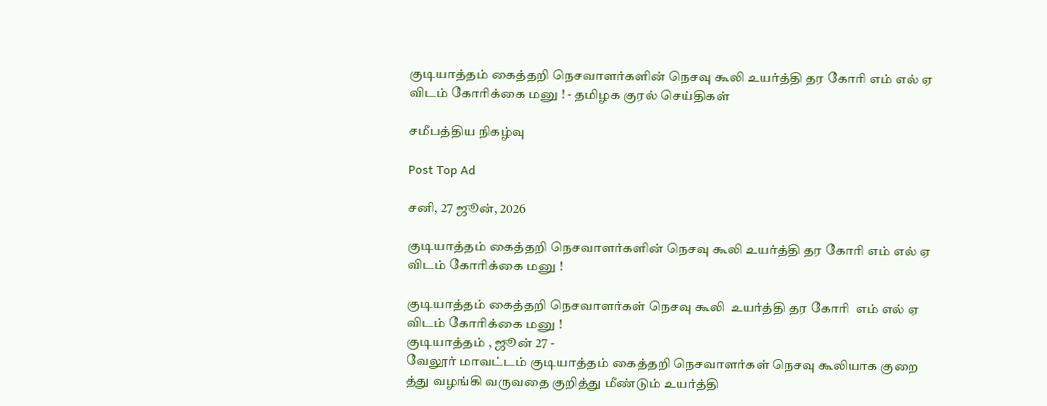குடியாத்தம் கைத்தறி நெசவாளர்களின் நெசவு கூலி உயர்த்தி தர கோரி எம் எல் ஏ விடம் கோரிக்கை மனு ! - தமிழக குரல் செய்திகள்

சமீபத்திய நிகழ்வு

Post Top Ad

சனி, 27 ஜூன், 2026

குடியாத்தம் கைத்தறி நெசவாளர்களின் நெசவு கூலி உயர்த்தி தர கோரி எம் எல் ஏ விடம் கோரிக்கை மனு !

குடியாத்தம் கைத்தறி நெசவாளர்கள் நெசவு கூலி  உயர்த்தி தர கோரி  எம் எல் ஏ விடம் கோரிக்கை மனு !
குடியாத்தம் , ஜூன் 27 -
வேலூர் மாவட்டம் குடியாத்தம் கைத்தறி நெசவாளர்கள் நெசவு கூலியாக குறை த்து வழங்கி வருவதை குறித்து மீண்டும் உயர்த்தி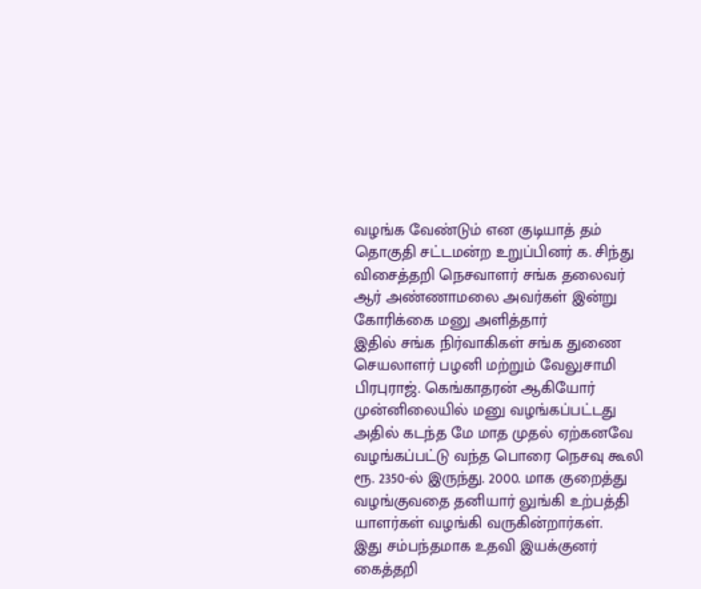வழங்க வேண்டும் என குடியாத் தம் தொகுதி சட்டமன்ற உறுப்பினர் க. சிந்து  விசைத்தறி நெசவாளர் சங்க தலைவர் ஆர் அண்ணாமலை அவர்கள் இன்று கோரிக்கை மனு அளித்தார்
இதில் சங்க நிர்வாகிகள் சங்க துணை செயலாளர் பழனி மற்றும் வேலுசாமி பிரபுராஜ். கெங்காதரன் ஆகியோர் முன்னிலையில் மனு வழங்கப்பட்டது
அதில் கடந்த மே மாத முதல் ஏற்கனவே வழங்கப்பட்டு வந்த பொரை நெசவு கூலி ரூ. 2350-ல் இருந்து. 2000. மாக குறைத்து வழங்குவதை தனியார் லுங்கி உற்பத்தி யாளர்கள் வழங்கி வருகின்றார்கள்.
இது சம்பந்தமாக உதவி இயக்குனர் கைத்தறி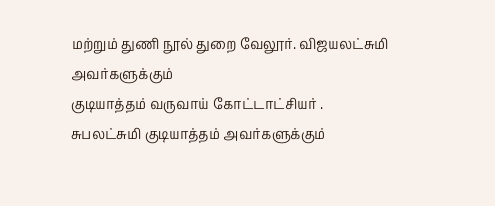மற்றும் துணி நூல் துறை வேலூர். விஜயலட்சுமி அவர்களுக்கும்
குடியாத்தம் வருவாய் கோட்டாட்சியர் . சுபலட்சுமி ‌குடியாத்தம் அவர்களுக்கும்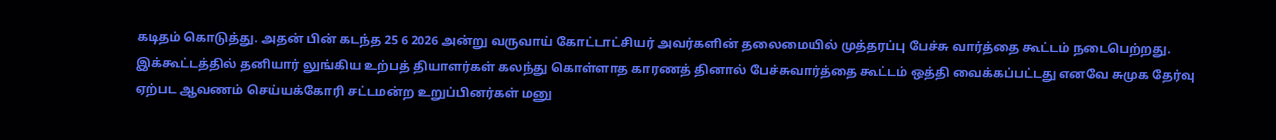கடிதம் கொடுத்து. அதன் பின் கடந்த 25 6 2026 அன்று வருவாய் கோட்டாட்சியர் அவர்களின் தலைமையில் முத்தரப்பு பேச்சு வார்த்தை கூட்டம் நடைபெற்றது.
இக்கூட்டத்தில் தனியார் லுங்கிய உற்பத் தியாளர்கள் கலந்து கொள்ளாத காரணத் தினால் பேச்சுவார்த்தை கூட்டம் ஒத்தி வைக்கப்பட்டது எனவே சுமுக தேர்வு ஏற்பட ஆவணம் செய்யக்கோரி சட்டமன்ற உறுப்பினர்கள் மனு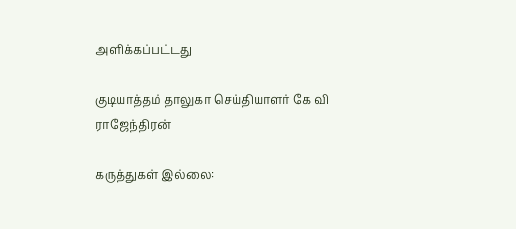அளிக்கப்பட்டது

குடியாத்தம் தாலுகா செய்தியாளர் கே வி ராஜேந்திரன்

கருத்துகள் இல்லை: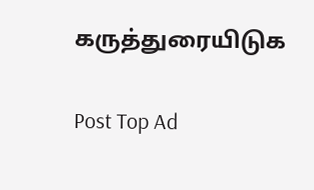கருத்துரையிடுக

Post Top Ad